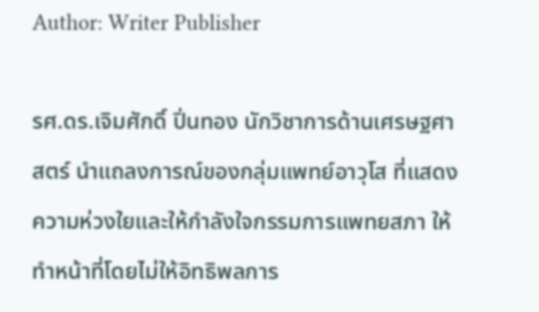Author: Writer Publisher

รศ.ดร.เจิมศักดิ์ ปิ่นทอง นักวิชาการด้านเศรษฐศาสตร์ นำแถลงการณ์ของกลุ่มแพทย์อาวุโส ที่แสดงความห่วงใยและให้กำลังใจกรรมการแพทยสภา ให้ทำหน้าที่โดยไม่ให้อิทธิพลการ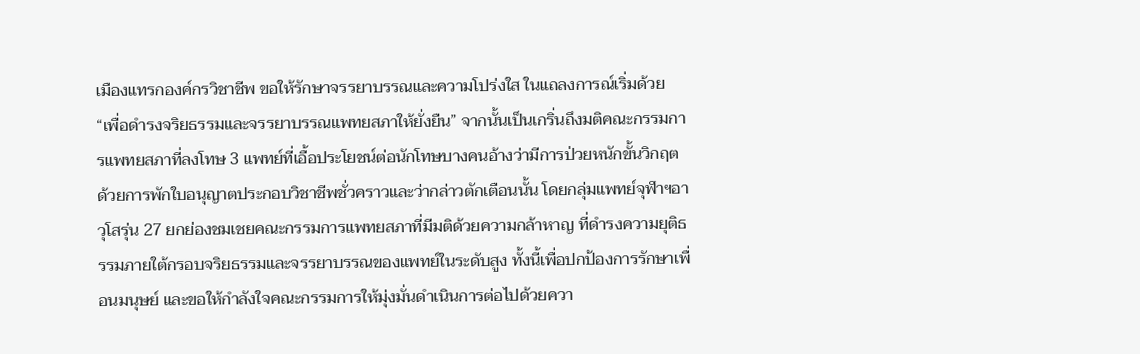เมืองแทรกองค์กรวิชาชีพ ขอให้รักษาจรรยาบรรณและความโปร่งใส ในแถลงการณ์เริ่มด้วย “เพื่อดำรงจริยธรรมและจรรยาบรรณแพทยสภาให้ยั่งยืน” จากนั้นเป็นเกริ่นถึงมติคณะกรรมการแพทยสภาที่ลงโทษ 3 แพทย์ที่เอื้อประโยชน์ต่อนักโทษบางคนอ้างว่ามีการป่วยหนักขั้นวิกฤต ด้วยการพักใบอนุญาตประกอบวิชาชีพชั่วคราวและว่ากล่าวตักเตือนนั้น โดยกลุ่มแพทย์จุฬาฯอาวุโสรุ่น 27 ยกย่องชมเชยคณะกรรมการแพทยสภาที่มีมติด้วยความกล้าหาญ ที่ดำรงความยุติธรรมภายใต้กรอบจริยธรรมและจรรยาบรรณของแพทย์ในระดับสูง ทั้งนี้เพื่อปกป้องการรักษาเพื่อนมนุษย์ และขอให้กำลังใจคณะกรรมการให้มุ่งมั่นดำเนินการต่อไปด้วยควา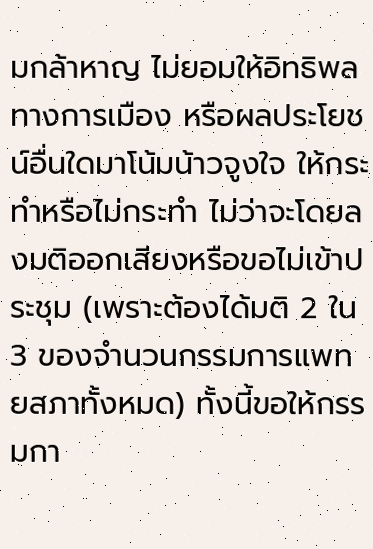มกล้าหาญ ไม่ยอมให้อิทธิพลทางการเมือง หรือผลประโยชน์อื่นใดมาโน้มน้าวจูงใจ ให้กระทำหรือไม่กระทำ ไม่ว่าจะโดยลงมติออกเสียงหรือขอไม่เข้าประชุม (เพราะต้องได้มติ 2 ใน 3 ของจำนวนกรรมการแพทยสภาทั้งหมด) ทั้งนี้ขอให้กรรมกา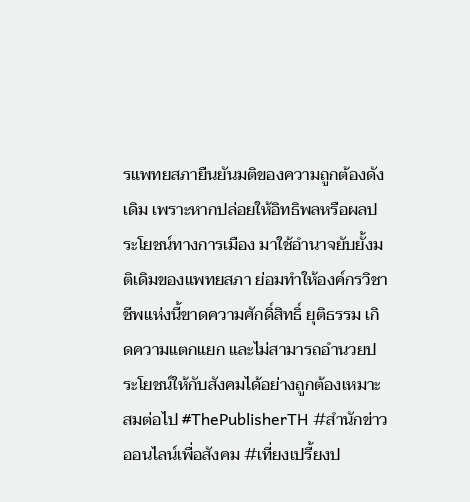รแพทยสภายืนยันมติของความถูกต้องดังเดิม เพราะหากปล่อยให้อิทธิพลหรือผลประโยชน์ทางการเมือง มาใช้อำนาจยับยั้งมติเดิมของแพทยสภา ย่อมทำให้องค์กรวิชาชีพแห่งนี้ขาดความศักดิ์สิทธิ์ ยุติธรรม เกิดความแตกแยก และไม่สามารถอำนวยประโยชน์ให้กับสังคมได้อย่างถูกต้องเหมาะสมต่อไป #ThePublisherTH #สำนักข่าวออนไลน์เพื่อสังคม #เที่ยงเปรี้ยงป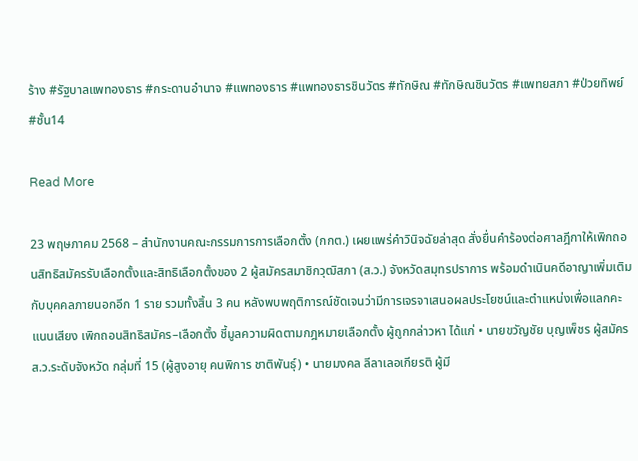ร้าง #รัฐบาลแพทองธาร #กระดานอำนาจ #แพทองธาร #แพทองธารชินวัตร #ทักษิณ #ทักษิณชินวัตร #แพทยสภา #ป่วยทิพย์ #ชั้น14

Read More

23 พฤษภาคม 2568 – สำนักงานคณะกรรมการการเลือกตั้ง (กกต.) เผยแพร่คำวินิจฉัยล่าสุด สั่งยื่นคำร้องต่อศาลฎีกาให้เพิกถอนสิทธิสมัครรับเลือกตั้งและสิทธิเลือกตั้งของ 2 ผู้สมัครสมาชิกวุฒิสภา (ส.ว.) จังหวัดสมุทรปราการ พร้อมดำเนินคดีอาญาเพิ่มเติมกับบุคคลภายนอกอีก 1 ราย รวมทั้งสิ้น 3 คน หลังพบพฤติการณ์ชัดเจนว่ามีการเจรจาเสนอผลประโยชน์และตำแหน่งเพื่อแลกคะแนนเสียง เพิกถอนสิทธิสมัคร–เลือกตั้ง ชี้มูลความผิดตามกฎหมายเลือกตั้ง ผู้ถูกกล่าวหา ได้แก่ • นายขวัญชัย บุญเพ็ชร ผู้สมัคร ส.ว.ระดับจังหวัด กลุ่มที่ 15 (ผู้สูงอายุ คนพิการ ชาติพันธุ์) • นายมงคล ลีลาเลอเกียรติ ผู้มี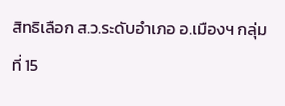สิทธิเลือก ส.ว.ระดับอำเภอ อ.เมืองฯ กลุ่มที่ 15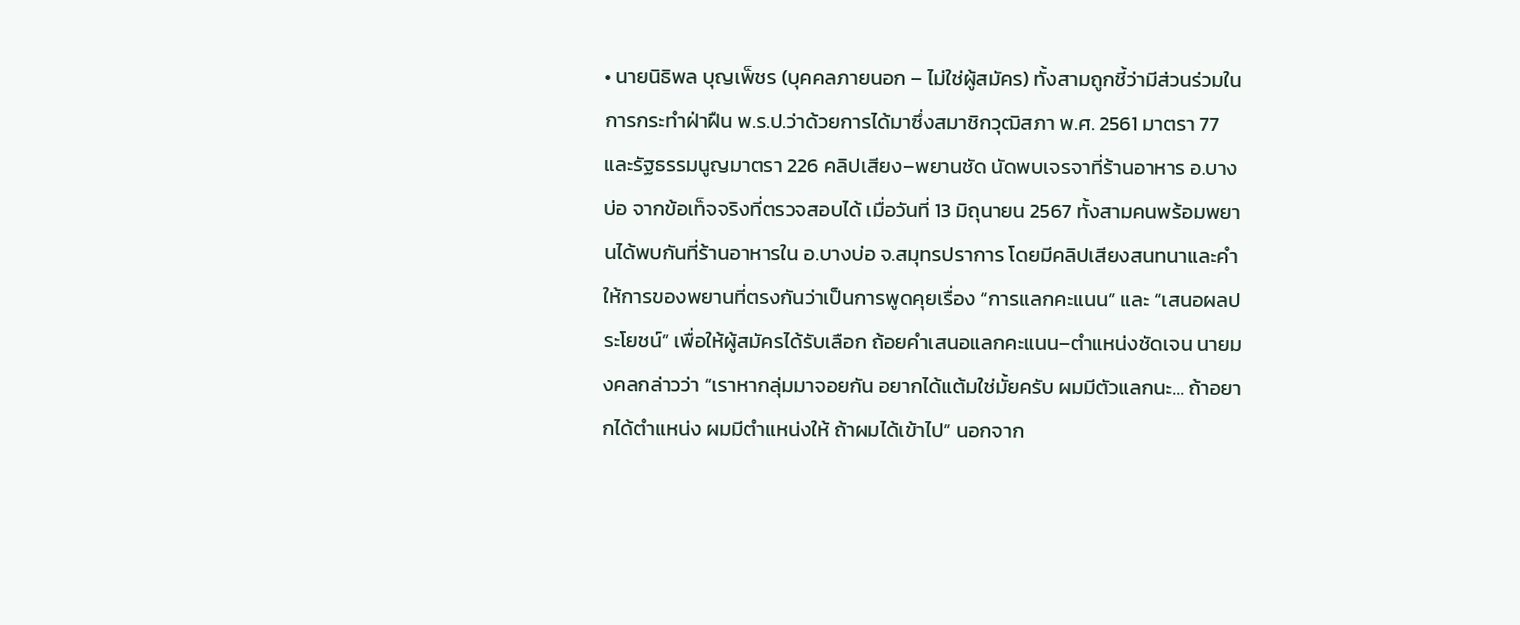• นายนิธิพล บุญเพ็ชร (บุคคลภายนอก – ไม่ใช่ผู้สมัคร) ทั้งสามถูกชี้ว่ามีส่วนร่วมในการกระทำฝ่าฝืน พ.ร.ป.ว่าด้วยการได้มาซึ่งสมาชิกวุฒิสภา พ.ศ. 2561 มาตรา 77 และรัฐธรรมนูญมาตรา 226 คลิปเสียง–พยานชัด นัดพบเจรจาที่ร้านอาหาร อ.บางบ่อ จากข้อเท็จจริงที่ตรวจสอบได้ เมื่อวันที่ 13 มิถุนายน 2567 ทั้งสามคนพร้อมพยานได้พบกันที่ร้านอาหารใน อ.บางบ่อ จ.สมุทรปราการ โดยมีคลิปเสียงสนทนาและคำให้การของพยานที่ตรงกันว่าเป็นการพูดคุยเรื่อง “การแลกคะแนน” และ “เสนอผลประโยชน์” เพื่อให้ผู้สมัครได้รับเลือก ถ้อยคำเสนอแลกคะแนน–ตำแหน่งชัดเจน นายมงคลกล่าวว่า “เราหากลุ่มมาจอยกัน อยากได้แต้มใช่มั้ยครับ ผมมีตัวแลกนะ… ถ้าอยากได้ตำแหน่ง ผมมีตำแหน่งให้ ถ้าผมได้เข้าไป” นอกจาก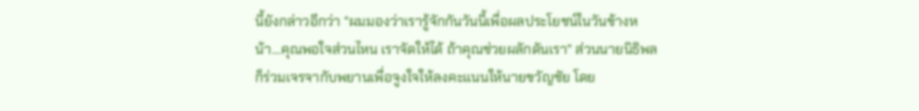นี้ยังกล่าวอีกว่า “ผมมองว่าเรารู้จักกันวันนี้เพื่อผลประโยชน์ในวันข้างหน้า…คุณพอใจส่วนไหน เราจัดให้ได้ ถ้าคุณช่วยผลักดันเรา” ส่วนนายนิธิพล ก็ร่วมเจรจากับพยานเพื่อจูงใจให้ลงคะแนนให้นายขวัญชัย โดย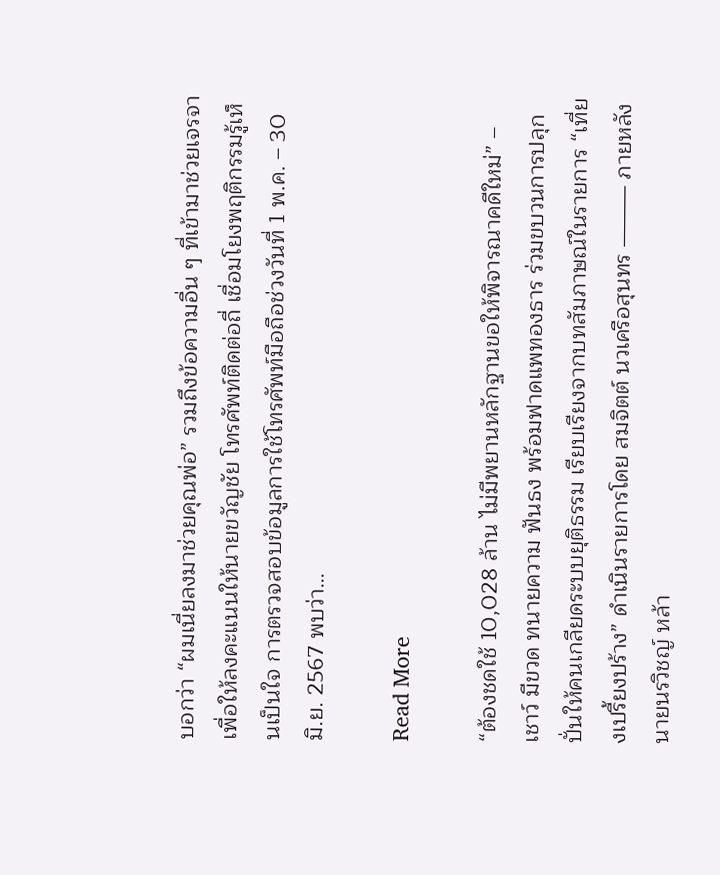บอกว่า “ผมเนี่ยลงมาช่วยคุณพ่อ” รวมถึงข้อความอื่น ๆ ที่เข้ามาช่วยเจรจาเพื่อให้ลงคะแนนให้นายขวัญชัย โทรศัพท์ติดต่อถี่ เชื่อมโยงพฤติกรรมรู้เห็นเป็นใจ การตรวจสอบข้อมูลการใช้โทรศัพท์มือถือช่วงวันที่ 1 พ.ค. – 30 มิ.ย. 2567 พบว่า…

Read More

“ต้องชดใช้ 10,028 ล้าน ไม่มีพยานหลักฐานขอให้พิจารณาคดีใหม่” – เชาว์ มีขวด ทนายความ ฟันธง พร้อมฟาดแพทองธาร ร่วมขบวนการปลุกปั่นให้คนเกลียดระบบยุติธรรม เรียบเรียงจากบทสัมภาษณ์ในรายการ “เที่ยงเปรี้ยงปร้าง” ดำเนินรายการโดย สมจิตต์ นวเครือสุนทร ⸻ ภายหลังนายนรวิชญ์ หล้า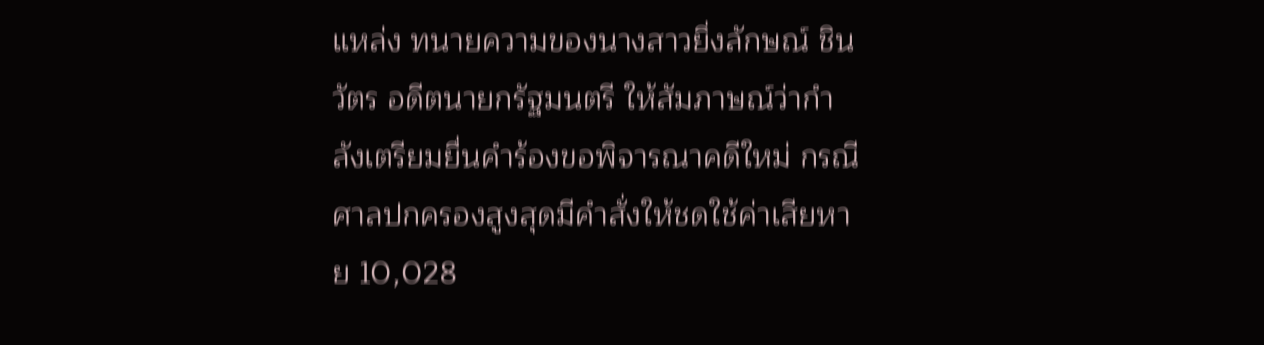แหล่ง ทนายความของนางสาวยิ่งลักษณ์ ชินวัตร อดีตนายกรัฐมนตรี ให้สัมภาษณ์ว่ากำลังเตรียมยื่นคำร้องขอพิจารณาคดีใหม่ กรณีศาลปกครองสูงสุดมีคำสั่งให้ชดใช้ค่าเสียหาย 10,028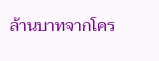ล้านบาทจากโคร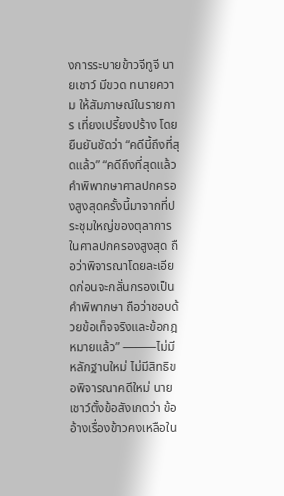งการระบายข้าวจีทูจี นายเชาว์ มีขวด ทนายความ ให้สัมภาษณ์ในรายการ เที่ยงเปรี้ยงปร้าง โดยยืนยันชัดว่า “คดีนี้ถึงที่สุดแล้ว” “คดีถึงที่สุดแล้ว คำพิพากษาศาลปกครองสูงสุดครั้งนี้มาจากที่ประชุมใหญ่ของตุลาการในศาลปกครองสูงสุด ถือว่าพิจารณาโดยละเอียดก่อนจะกลั่นกรองเป็นคำพิพากษา ถือว่าชอบด้วยข้อเท็จจริงและข้อกฎหมายแล้ว” ⸻ไม่มีหลักฐานใหม่ ไม่มีสิทธิขอพิจารณาคดีใหม่ นายเชาว์ตั้งข้อสังเกตว่า ข้ออ้างเรื่องข้าวคงเหลือใน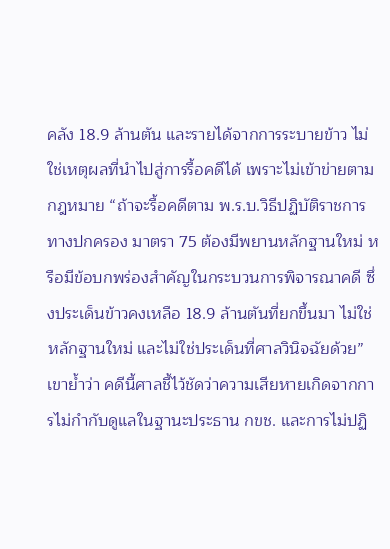คลัง 18.9 ล้านตัน และรายได้จากการระบายข้าว ไม่ใช่เหตุผลที่นำไปสู่การรื้อคดีได้ เพราะไม่เข้าข่ายตามกฎหมาย “ถ้าจะรื้อคดีตาม พ.ร.บ.วิธีปฏิบัติราชการทางปกครอง มาตรา 75 ต้องมีพยานหลักฐานใหม่ หรือมีข้อบกพร่องสำคัญในกระบวนการพิจารณาคดี ซึ่งประเด็นข้าวคงเหลือ 18.9 ล้านตันที่ยกขึ้นมา ไม่ใช่หลักฐานใหม่ และไม่ใช่ประเด็นที่ศาลวินิจฉัยด้วย” เขาย้ำว่า คดีนี้ศาลชี้ไว้ชัดว่าความเสียหายเกิดจากการไม่กำกับดูแลในฐานะประธาน กขช. และการไม่ปฏิ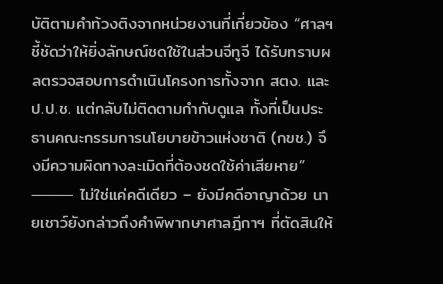บัติตามคำท้วงติงจากหน่วยงานที่เกี่ยวข้อง “ศาลฯ ชี้ชัดว่าให้ยิ่งลักษณ์ชดใช้ในส่วนจีทูจี ได้รับทราบผลตรวจสอบการดำเนินโครงการทั้งจาก สตง. และ ป.ป.ช. แต่กลับไม่ติดตามกำกับดูแล ทั้งที่เป็นประธานคณะกรรมการนโยบายข้าวแห่งชาติ (กขช.) จึงมีความผิดทางละเมิดที่ต้องชดใช้ค่าเสียหาย” ⸻ ไม่ใช่แค่คดีเดียว – ยังมีคดีอาญาด้วย นายเชาว์ยังกล่าวถึงคำพิพากษาศาลฎีกาฯ ที่ตัดสินให้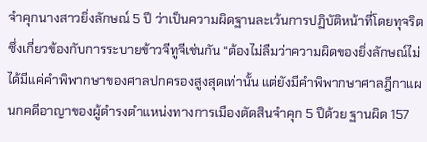จำคุกนางสาวยิ่งลักษณ์ 5 ปี ว่าเป็นความผิดฐานละเว้นการปฏิบัติหน้าที่โดยทุจริต ซึ่งเกี่ยวข้องกับการระบายข้าวจีทูจีเช่นกัน “ต้องไม่ลืมว่าความผิดของยิ่งลักษณ์ไม่ได้มีแค่คำพิพากษาของศาลปกครองสูงสุดเท่านั้น แต่ยังมีคำพิพากษาศาลฎีกาแผนกคดีอาญาของผู้ดำรงตำแหน่งทางการเมืองตัดสินจำคุก 5 ปีด้วย ฐานผิด 157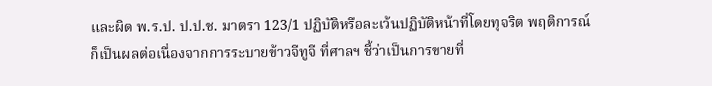และผิด พ.ร.ป. ป.ป.ช. มาตรา 123/1 ปฏิบัติหรือละเว้นปฏิบัติหน้าที่โดยทุจริต พฤติการณ์ก็เป็นผลต่อเนื่องจากการระบายข้าวจีทูจี ที่ศาลฯ ชี้ว่าเป็นการขายที่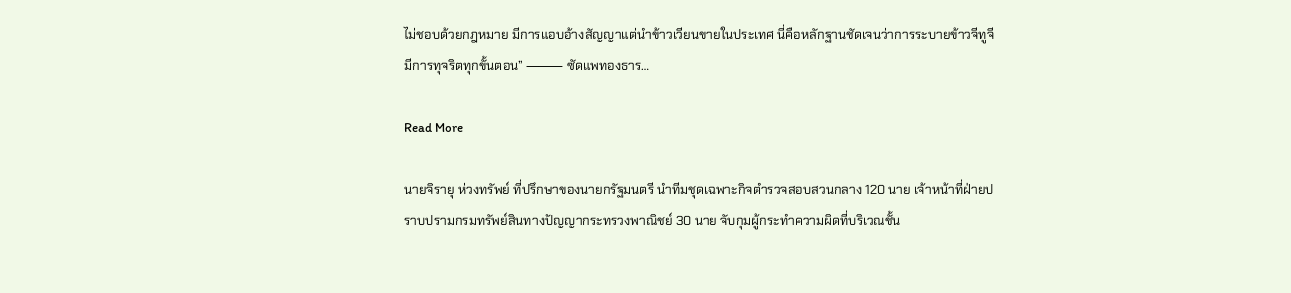ไม่ชอบด้วยกฎหมาย มีการแอบอ้างสัญญาแต่นำข้าวเวียนขายในประเทศ นี่คือหลักฐานชัดเจนว่าการระบายข้าวจีทูจีมีการทุจริตทุกขั้นตอน” ⸻ ซัดแพทองธาร…

Read More

นายจิรายุ ห่วงทรัพย์ ที่ปรึกษาของนายกรัฐมนตรี นำทีมชุดเฉพาะกิจตำรวจสอบสวนกลาง 120 นาย เจ้าหน้าที่ฝ่ายปราบปรามกรมทรัพย์สินทางปัญญากระทรวงพาณิชย์ 30 นาย จับกุมผู้กระทำความผิดที่บริเวณชั้น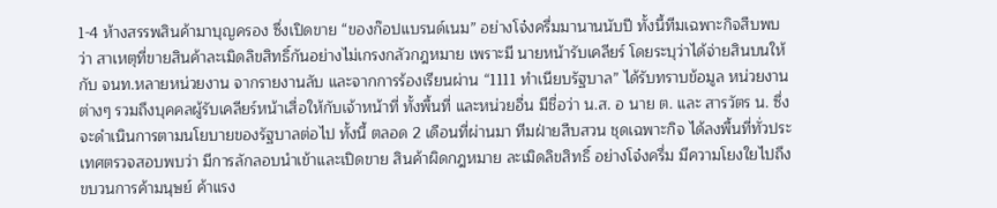1-4 ห้างสรรพสินค้ามาบุญครอง ซึ่งเปิดขาย “ของก๊อปแบรนด์เนม” อย่างโจ๋งครึ่มมานานนับปี ทั้งนี้ทีมเฉพาะกิจสืบพบว่า สาเหตุที่ขายสินค้าละเมิดลิขสิทธิ์กันอย่างไม่เกรงกลัวกฎหมาย เพราะมี นายหน้ารับเคลียร์ โดยระบุว่าได้จ่ายสินบนให้กับ จนท.หลายหน่วยงาน จากรายงานลับ และจากการร้องเรียนผ่าน “1111 ทำเนียบรัฐบาล” ได้รับทราบข้อมูล หน่วยงานต่างๆ รวมถึงบุคคลผู้รับเคลียร์หน้าเสื่อให้กับเจ้าหน้าที่ ทั้งพื้นที่ และหน่วยอื่น มีชื่อว่า น.ส. อ นาย ต. และ สารวัตร น. ซึ่งจะดำเนินการตามนโยบายของรัฐบาลต่อไป ทั้งนี้ ตลอด 2 เดือนที่ผ่านมา ทีมฝ่ายสืบสวน ชุดเฉพาะกิจ ได้ลงพื้นที่ทั่วประเทศตรวจสอบพบว่า มีการลักลอบนำเข้าและเปิดขาย สินค้าผิดกฎหมาย ละเมิดลิขสิทธิ์ อย่างโจ๋งครึ่ม มีความโยงใยไปถึงขบวนการค้ามนุษย์ ค้าแรง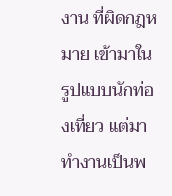งาน ที่ผิดกฎหมาย เข้ามาในรูปแบบนักท่องเที่ยว แต่มาทำงานเป็นพ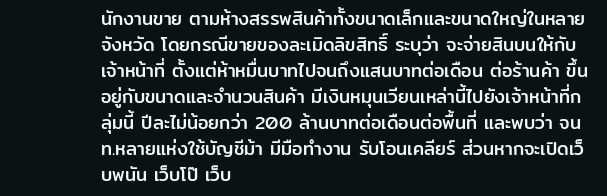นักงานขาย ตามห้างสรรพสินค้าทั้งขนาดเล็กและขนาดใหญ่ในหลายจังหวัด โดยกรณีขายของละเมิดลิขสิทธิ์ ระบุว่า จะจ่ายสินบนให้กับเจ้าหน้าที่ ตั้งแต่ห้าหมื่นบาทไปจนถึงแสนบาทต่อเดือน ต่อร้านค้า ขึ้นอยู่กับขนาดและจำนวนสินค้า มีเงินหมุนเวียนเหล่านี้ไปยังเจ้าหน้าที่กลุ่มนี้ ปีละไม่น้อยกว่า 200 ล้านบาทต่อเดือนต่อพื้นที่ และพบว่า จนท.หลายแห่งใช้บัญชีม้า มีมือทำงาน รับโอนเคลียร์ ส่วนหากจะเปิดเว็บพนัน เว็บโป๊ เว็บ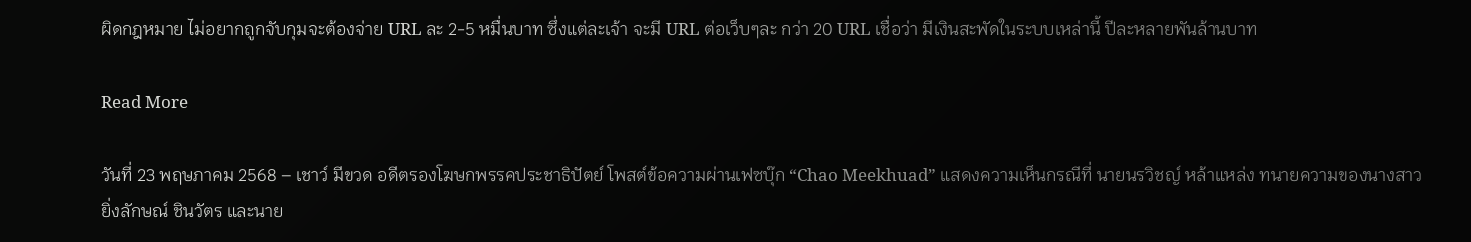ผิดกฎหมาย ไม่อยากถูกจับกุมจะต้องจ่าย URL ละ 2-5 หมื่นบาท ซึ่งแต่ละเจ้า จะมี URL ต่อเว็บๆละ กว่า 20 URL เชื่อว่า มีเงินสะพัดในระบบเหล่านี้ ปีละหลายพันล้านบาท

Read More

วันที่ 23 พฤษภาคม 2568 – เชาว์ มีขวด อดีตรองโฆษกพรรคประชาธิปัตย์ โพสต์ข้อความผ่านเฟซบุ๊ก “Chao Meekhuad” แสดงความเห็นกรณีที่ นายนรวิชญ์ หล้าแหล่ง ทนายความของนางสาวยิ่งลักษณ์ ชินวัตร และนาย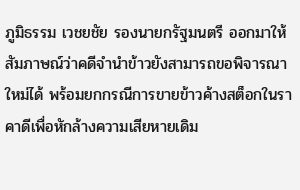ภูมิธรรม เวชยชัย รองนายกรัฐมนตรี ออกมาให้สัมภาษณ์ว่าคดีจำนำข้าวยังสามารถขอพิจารณาใหม่ได้ พร้อมยกกรณีการขายข้าวค้างสต็อกในราคาดีเพื่อหักล้างความเสียหายเดิม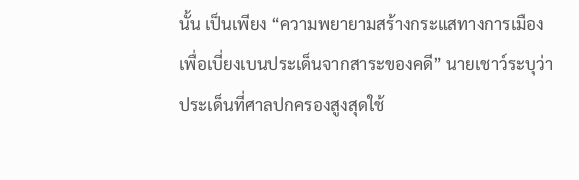นั้น เป็นเพียง “ความพยายามสร้างกระแสทางการเมืองเพื่อเบี่ยงเบนประเด็นจากสาระของคดี” นายเชาว์ระบุว่า ประเด็นที่ศาลปกครองสูงสุดใช้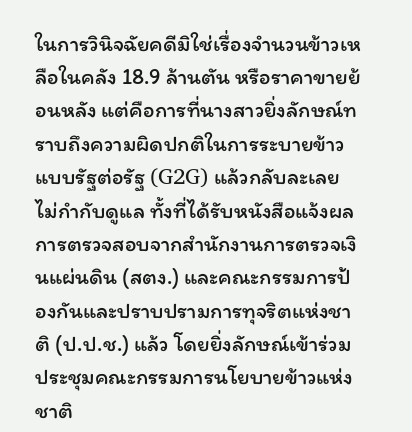ในการวินิจฉัยคดีมิใช่เรื่องจำนวนข้าวเหลือในคลัง 18.9 ล้านตัน หรือราคาขายย้อนหลัง แต่คือการที่นางสาวยิ่งลักษณ์ทราบถึงความผิดปกติในการระบายข้าวแบบรัฐต่อรัฐ (G2G) แล้วกลับละเลยไม่กำกับดูแล ทั้งที่ได้รับหนังสือแจ้งผลการตรวจสอบจากสำนักงานการตรวจเงินแผ่นดิน (สตง.) และคณะกรรมการป้องกันและปราบปรามการทุจริตแห่งชาติ (ป.ป.ช.) แล้ว โดยยิ่งลักษณ์เข้าร่วมประชุมคณะกรรมการนโยบายข้าวแห่งชาติ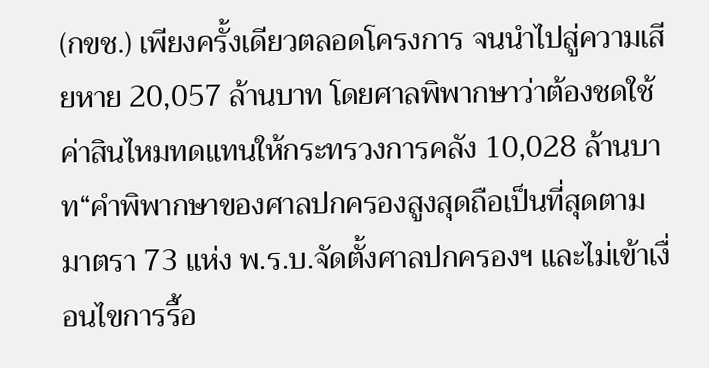(กขช.) เพียงครั้งเดียวตลอดโครงการ จนนำไปสู่ความเสียหาย 20,057 ล้านบาท โดยศาลพิพากษาว่าต้องชดใช้ค่าสินไหมทดแทนให้กระทรวงการคลัง 10,028 ล้านบาท“คำพิพากษาของศาลปกครองสูงสุดถือเป็นที่สุดตามมาตรา 73 แห่ง พ.ร.บ.จัดตั้งศาลปกครองฯ และไม่เข้าเงื่อนไขการรื้อ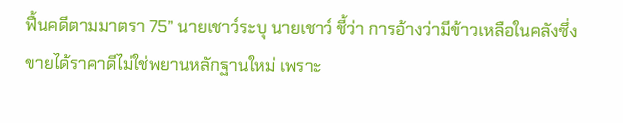ฟื้นคดีตามมาตรา 75” นายเชาว์ระบุ นายเชาว์ ชี้ว่า การอ้างว่ามีข้าวเหลือในคลังซึ่งขายได้ราคาดีไม่ใช่พยานหลักฐานใหม่ เพราะ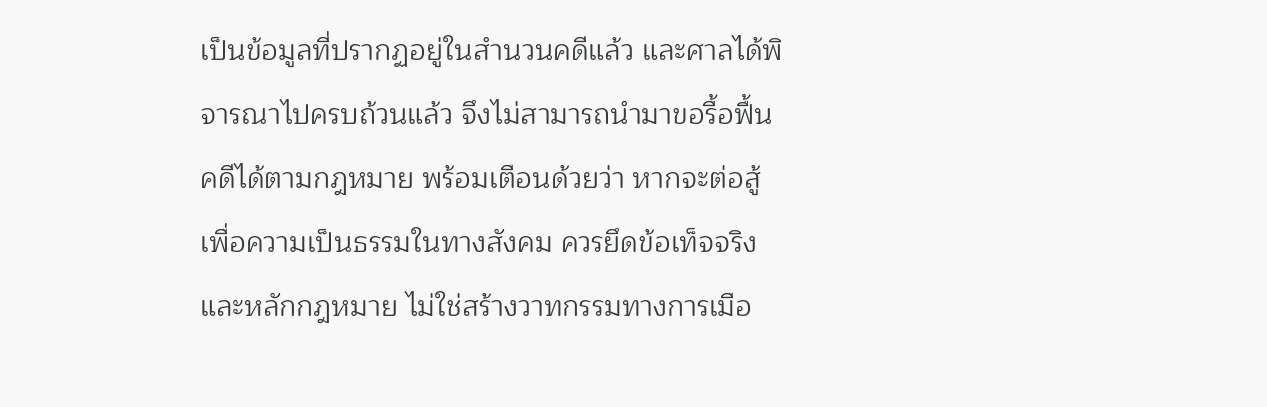เป็นข้อมูลที่ปรากฏอยู่ในสำนวนคดีแล้ว และศาลได้พิจารณาไปครบถ้วนแล้ว จึงไม่สามารถนำมาขอรื้อฟื้นคดีได้ตามกฎหมาย พร้อมเตือนด้วยว่า หากจะต่อสู้เพื่อความเป็นธรรมในทางสังคม ควรยึดข้อเท็จจริงและหลักกฎหมาย ไม่ใช่สร้างวาทกรรมทางการเมือ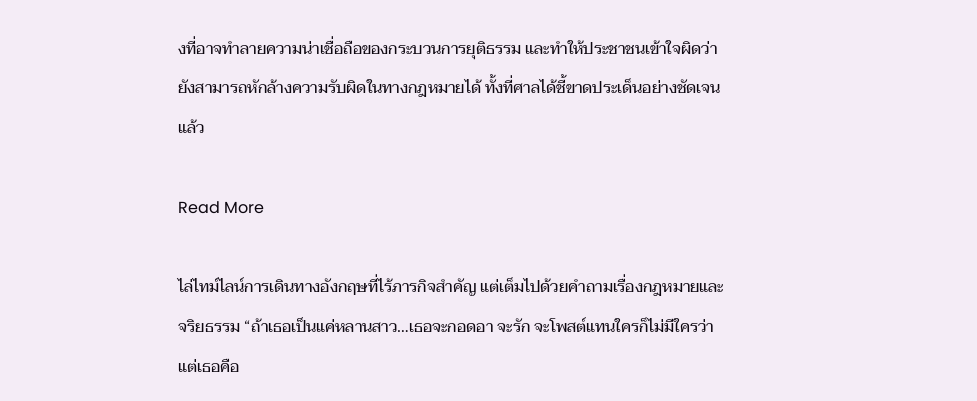งที่อาจทำลายความน่าเชื่อถือของกระบวนการยุติธรรม และทำให้ประชาชนเข้าใจผิดว่า ยังสามารถหักล้างความรับผิดในทางกฎหมายได้ ทั้งที่ศาลได้ชี้ขาดประเด็นอย่างชัดเจนแล้ว

Read More

ไล่ไทม์ไลน์การเดินทางอังกฤษที่ไร้ภารกิจสำคัญ แต่เต็มไปด้วยคำถามเรื่องกฎหมายและจริยธรรม “ถ้าเธอเป็นแค่หลานสาว…เธอจะกอดอา จะรัก จะโพสต์แทนใครก็ไม่มีใครว่า แต่เธอคือ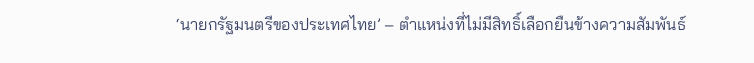‘นายกรัฐมนตรีของประเทศไทย’ – ตำแหน่งที่ไม่มีสิทธิ์เลือกยืนข้างความสัมพันธ์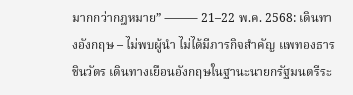มากกว่ากฎหมาย” ⸻ 21–22 พ.ค. 2568: เดินทางอังกฤษ – ไม่พบผู้นำ ไม่ได้มีภารกิจสำคัญ แพทองธาร ชินวัตร เดินทางเยือนอังกฤษในฐานะนายกรัฐมนตรีระ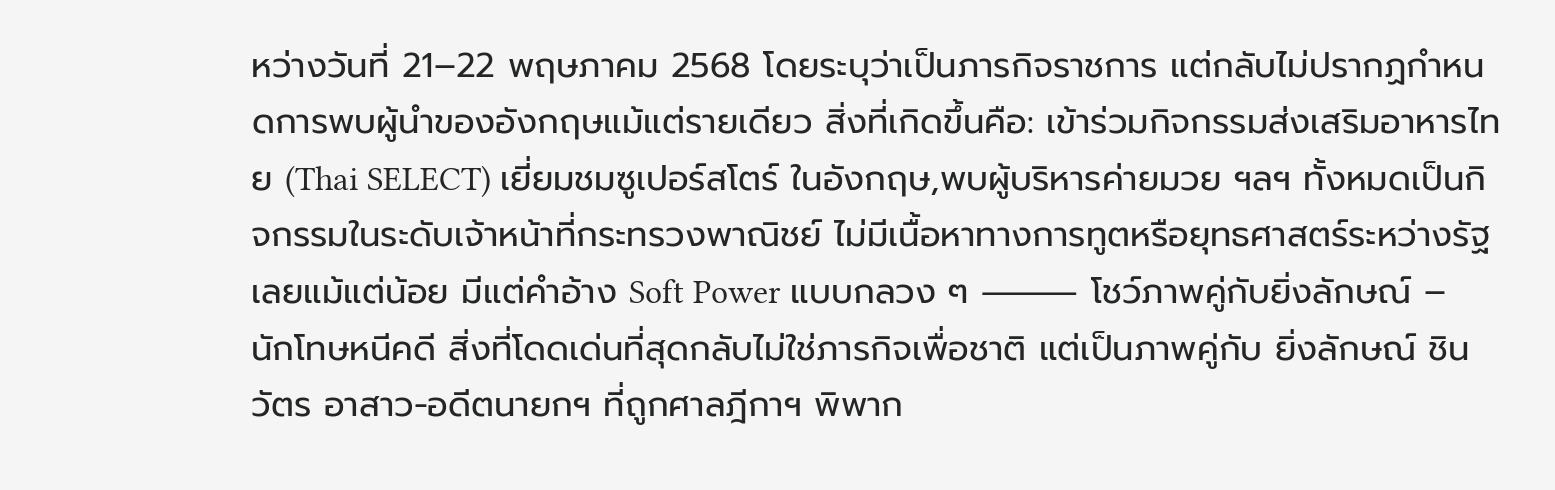หว่างวันที่ 21–22 พฤษภาคม 2568 โดยระบุว่าเป็นภารกิจราชการ แต่กลับไม่ปรากฏกำหนดการพบผู้นำของอังกฤษแม้แต่รายเดียว สิ่งที่เกิดขึ้นคือ: เข้าร่วมกิจกรรมส่งเสริมอาหารไทย (Thai SELECT) เยี่ยมชมซูเปอร์สโตร์ ในอังกฤษ,พบผู้บริหารค่ายมวย ฯลฯ ทั้งหมดเป็นกิจกรรมในระดับเจ้าหน้าที่กระทรวงพาณิชย์ ไม่มีเนื้อหาทางการทูตหรือยุทธศาสตร์ระหว่างรัฐเลยแม้แต่น้อย มีแต่คำอ้าง Soft Power แบบกลวง ๆ ⸻ โชว์ภาพคู่กับยิ่งลักษณ์ – นักโทษหนีคดี สิ่งที่โดดเด่นที่สุดกลับไม่ใช่ภารกิจเพื่อชาติ แต่เป็นภาพคู่กับ ยิ่งลักษณ์ ชินวัตร อาสาว-อดีตนายกฯ ที่ถูกศาลฎีกาฯ พิพาก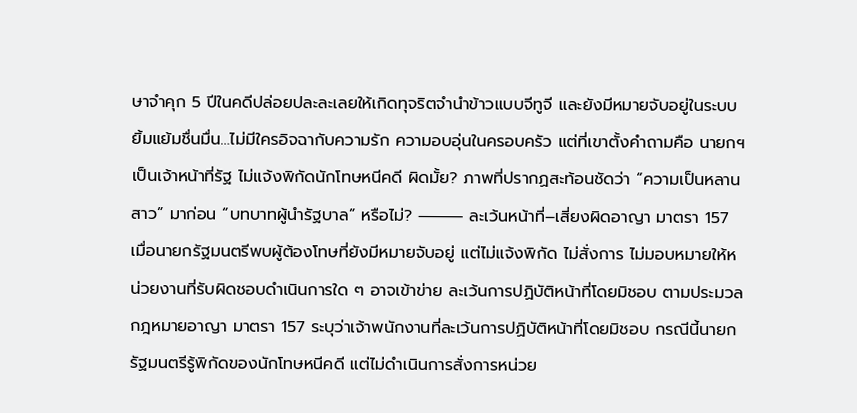ษาจำคุก 5 ปีในคดีปล่อยปละละเลยให้เกิดทุจริตจำนำข้าวแบบจีทูจี และยังมีหมายจับอยู่ในระบบ ยิ้มแย้มชื่นมื่น…ไม่มีใครอิจฉากับความรัก ความอบอุ่นในครอบครัว แต่ที่เขาตั้งคำถามคือ นายกฯ เป็นเจ้าหน้าที่รัฐ ไม่แจ้งพิกัดนักโทษหนีคดี ผิดมั้ย? ภาพที่ปรากฏสะท้อนชัดว่า “ความเป็นหลานสาว” มาก่อน “บทบาทผู้นำรัฐบาล” หรือไม่? ⸻ ละเว้นหน้าที่–เสี่ยงผิดอาญา มาตรา 157 เมื่อนายกรัฐมนตรีพบผู้ต้องโทษที่ยังมีหมายจับอยู่ แต่ไม่แจ้งพิกัด ไม่สั่งการ ไม่มอบหมายให้หน่วยงานที่รับผิดชอบดำเนินการใด ๆ อาจเข้าข่าย ละเว้นการปฏิบัติหน้าที่โดยมิชอบ ตามประมวลกฎหมายอาญา มาตรา 157 ระบุว่าเจ้าพนักงานที่ละเว้นการปฏิบัติหน้าที่โดยมิชอบ กรณีนี้นายกรัฐมนตรีรู้พิกัดของนักโทษหนีคดี แต่ไม่ดำเนินการสั่งการหน่วย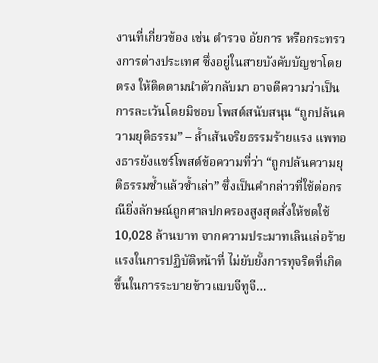งานที่เกี่ยวข้อง เช่น ตำรวจ อัยการ หรือกระทรวงการต่างประเทศ ซึ่งอยู่ในสายบังคับบัญชาโดยตรง ให้ติดตามนำตัวกลับมา อาจตีความว่าเป็นการละเว้นโดยมิชอบ โพสต์สนับสนุน “ถูกปล้นความยุติธรรม” – ล้ำเส้นจริยธรรมร้ายแรง แพทองธารยังแชร์โพสต์ข้อความที่ว่า “ถูกปล้นความยุติธรรมซ้ำแล้วซ้ำเล่า” ซึ่งเป็นคำกล่าวที่ใช้ต่อกรณียิ่งลักษณ์ถูกศาลปกครองสูงสุดสั่งให้ชดใช้ 10,028 ล้านบาท จากความประมาทเลินเล่อร้ายแรงในการปฏิบัติหน้าที่ ไม่ยับยั้งการทุจริตที่เกิดขึ้นในการระบายข้าวแบบจีทูจี…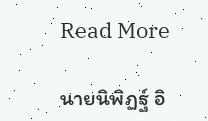Read More

นายนิพิฏฐ์ อิ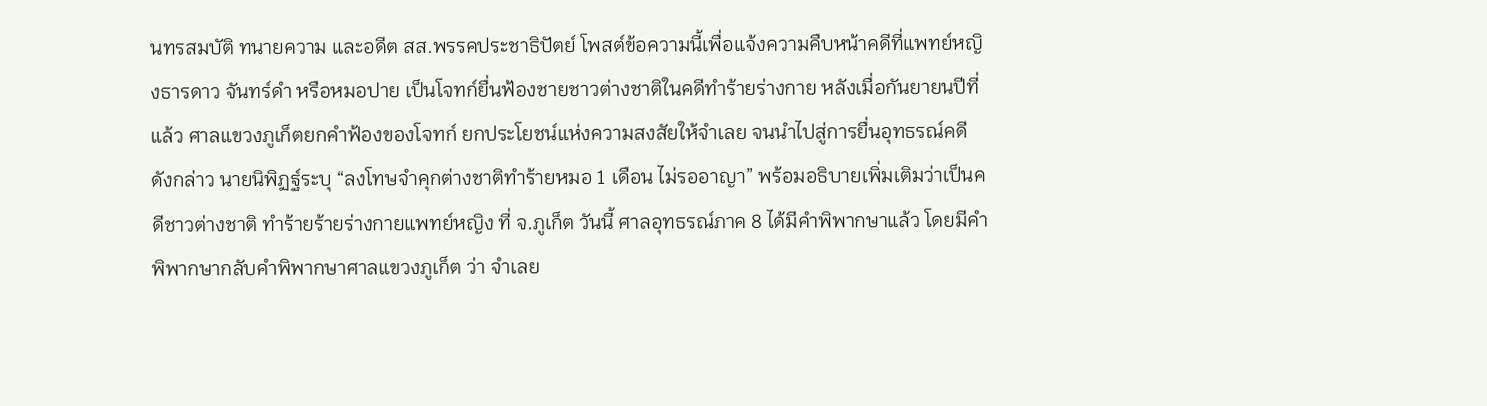นทรสมบัติ ทนายความ และอดีต สส.พรรคประชาธิปัตย์ โพสต์ข้อความนี้เพื่อแจ้งความคืบหน้าคดีที่แพทย์หญิงธารดาว จันทร์ดำ หรือหมอปาย เป็นโจทก์ยื่นฟ้องชายชาวต่างชาติในคดีทำร้ายร่างกาย หลังเมื่อกันยายนปีที่แล้ว ศาลแขวงภูเก็ตยกคำฟ้องของโจทก์ ยกประโยชน์แห่งความสงสัยให้จำเลย จนนำไปสู่การยื่นอุทธรณ์คดีดังกล่าว นายนิพิฏฐ์ระบุ “ลงโทษจำคุกต่างชาติทำร้ายหมอ 1 เดือน ไม่รออาญา” พร้อมอธิบายเพิ่มเติมว่าเป็นคดีชาวต่างชาติ ทำร้ายร้ายร่างกายแพทย์หญิง ที่ จ.ภูเก็ต วันนี้ ศาลอุทธรณ์ภาค 8 ได้มีคำพิพากษาแล้ว โดยมีคำพิพากษากลับคำพิพากษาศาลแขวงภูเก็ต ว่า จำเลย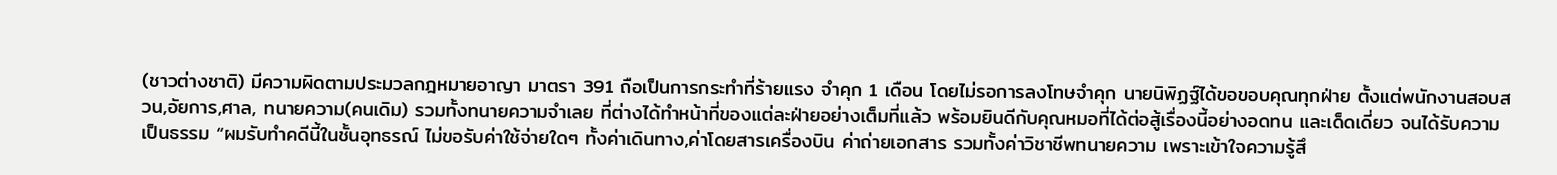(ชาวต่างชาติ) มีความผิดตามประมวลกฎหมายอาญา มาตรา 391 ถือเป็นการกระทำที่ร้ายแรง จำคุก 1 เดือน โดยไม่รอการลงโทษจำคุก นายนิพิฏฐ์ได้ขอขอบคุณทุกฝ่าย ตั้งแต่พนักงานสอบสวน,อัยการ,ศาล, ทนายความ(คนเดิม) รวมทั้งทนายความจำเลย ที่ต่างได้ทำหน้าที่ของแต่ละฝ่ายอย่างเต็มที่แล้ว พร้อมยินดีกับคุณหมอที่ได้ต่อสู้เรื่องนี้อย่างอดทน และเด็ดเดี่ยว จนได้รับความเป็นธรรม “ผมรับทำคดีนี้ในชั้นอุทธรณ์ ไม่ขอรับค่าใช้จ่ายใดๆ ทั้งค่าเดินทาง,ค่าโดยสารเครื่องบิน ค่าถ่ายเอกสาร รวมทั้งค่าวิชาชีพทนายความ เพราะเข้าใจความรู้สึ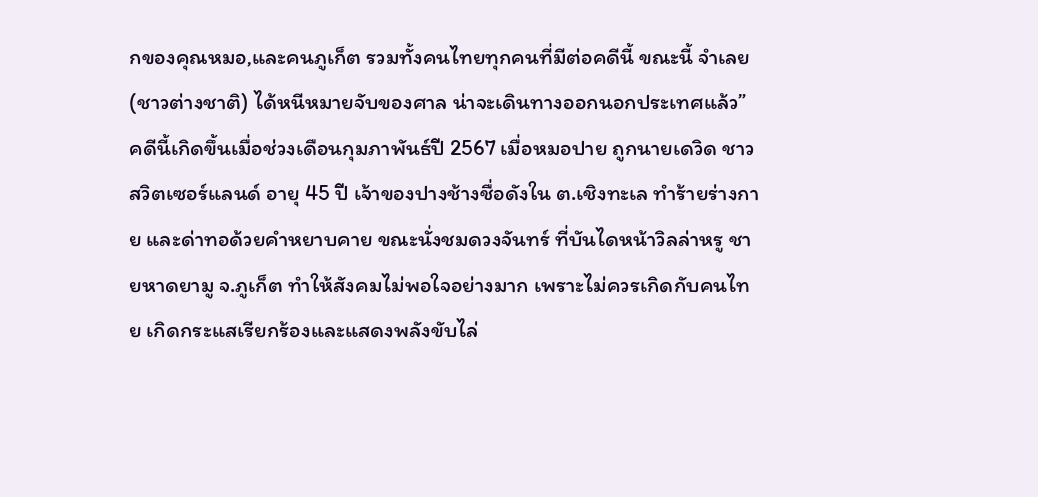กของคุณหมอ,และคนภูเก็ต รวมทั้งคนไทยทุกคนที่มีต่อคดีนี้ ขณะนี้ จำเลย (ชาวต่างชาติ) ได้หนีหมายจับของศาล น่าจะเดินทางออกนอกประเทศแล้ว” คดีนี้เกิดขึ้นเมื่อช่วงเดือนกุมภาพันธ์ปี 2567 เมื่อหมอปาย ถูกนายเดวิด ชาวสวิตเซอร์แลนด์ อายุ 45 ปี เจ้าของปางช้างชื่อดังใน ต.เชิงทะเล ทำร้ายร่างกาย และด่าทอด้วยคำหยาบคาย ขณะนั่งชมดวงจันทร์ ที่บันไดหน้าวิลล่าหรู ชายหาดยามู จ.ภูเก็ต ทำให้สังคมไม่พอใจอย่างมาก เพราะไม่ควรเกิดกับคนไทย เกิดกระแสเรียกร้องและแสดงพลังขับไล่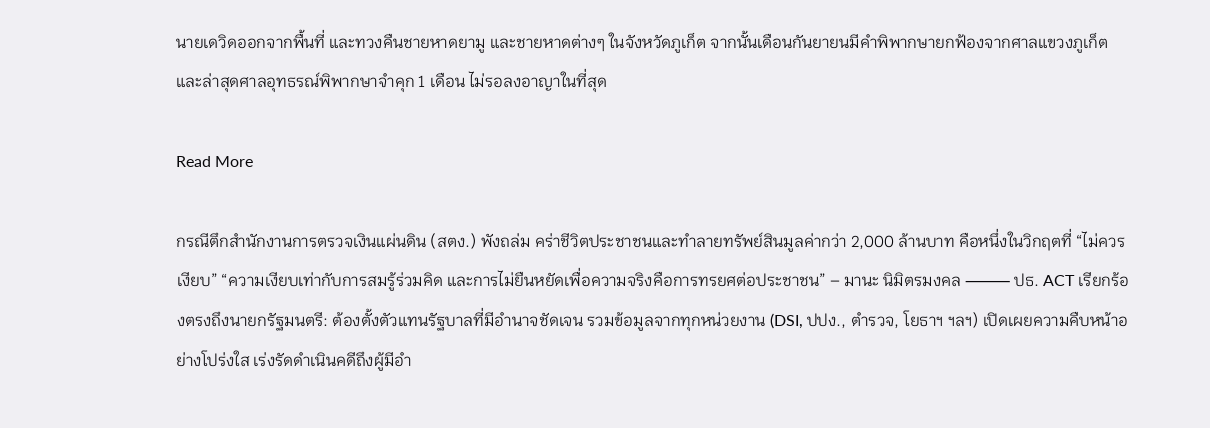นายเดวิดออกจากพื้นที่ และทวงคืนชายหาดยามู และชายหาดต่างๆ ในจังหวัดภูเก็ต จากนั้นเดือนกันยายนมีคำพิพากษายกฟ้องจากศาลแขวงภูเก็ต และล่าสุดศาลอุทธรณ์พิพากษาจำคุก 1 เดือน ไม่รอลงอาญาในที่สุด

Read More

กรณีตึกสำนักงานการตรวจเงินแผ่นดิน (สตง.) พังถล่ม คร่าชีวิตประชาชนและทำลายทรัพย์สินมูลค่ากว่า 2,000 ล้านบาท คือหนึ่งในวิกฤตที่ “ไม่ควรเงียบ” “ความเงียบเท่ากับการสมรู้ร่วมคิด และการไม่ยืนหยัดเพื่อความจริงคือการทรยศต่อประชาชน” – มานะ นิมิตรมงคล ⸻ ปธ. ACT เรียกร้องตรงถึงนายกรัฐมนตรี: ต้องตั้งตัวแทนรัฐบาลที่มีอำนาจชัดเจน รวมข้อมูลจากทุกหน่วยงาน (DSI, ปปง., ตำรวจ, โยธาฯ ฯลฯ) เปิดเผยความคืบหน้าอย่างโปร่งใส เร่งรัดดำเนินคดีถึงผู้มีอำ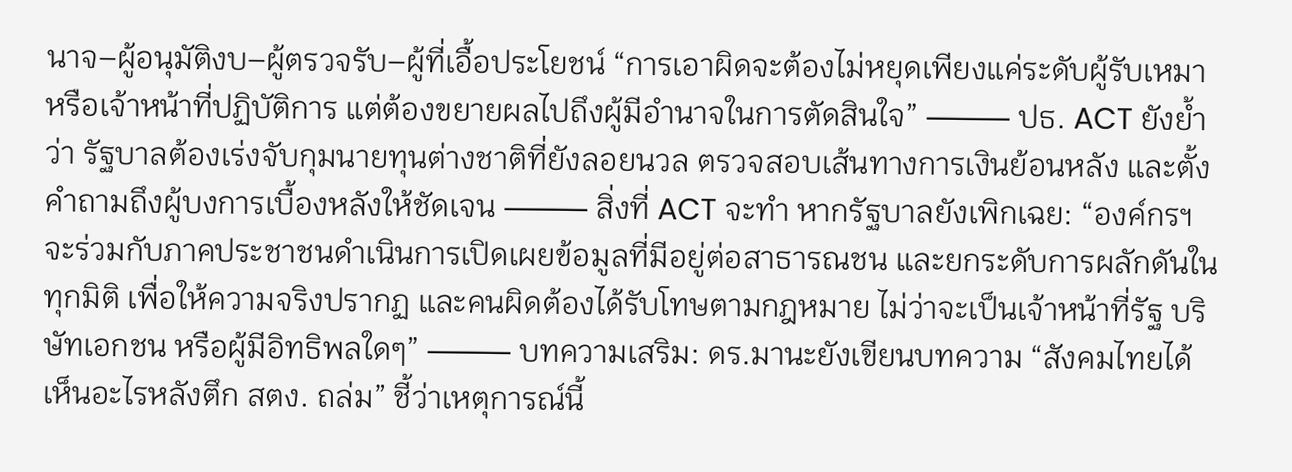นาจ–ผู้อนุมัติงบ–ผู้ตรวจรับ–ผู้ที่เอื้อประโยชน์ “การเอาผิดจะต้องไม่หยุดเพียงแค่ระดับผู้รับเหมา หรือเจ้าหน้าที่ปฏิบัติการ แต่ต้องขยายผลไปถึงผู้มีอำนาจในการตัดสินใจ” ⸻ ปธ. ACT ยังย้ำว่า รัฐบาลต้องเร่งจับกุมนายทุนต่างชาติที่ยังลอยนวล ตรวจสอบเส้นทางการเงินย้อนหลัง และตั้งคำถามถึงผู้บงการเบื้องหลังให้ชัดเจน ⸻ สิ่งที่ ACT จะทำ หากรัฐบาลยังเพิกเฉย: “องค์กรฯ จะร่วมกับภาคประชาชนดำเนินการเปิดเผยข้อมูลที่มีอยู่ต่อสาธารณชน และยกระดับการผลักดันในทุกมิติ เพื่อให้ความจริงปรากฏ และคนผิดต้องได้รับโทษตามกฎหมาย ไม่ว่าจะเป็นเจ้าหน้าที่รัฐ บริษัทเอกชน หรือผู้มีอิทธิพลใดๆ” ⸻ บทความเสริม: ดร.มานะยังเขียนบทความ “สังคมไทยได้เห็นอะไรหลังตึก สตง. ถล่ม” ชี้ว่าเหตุการณ์นี้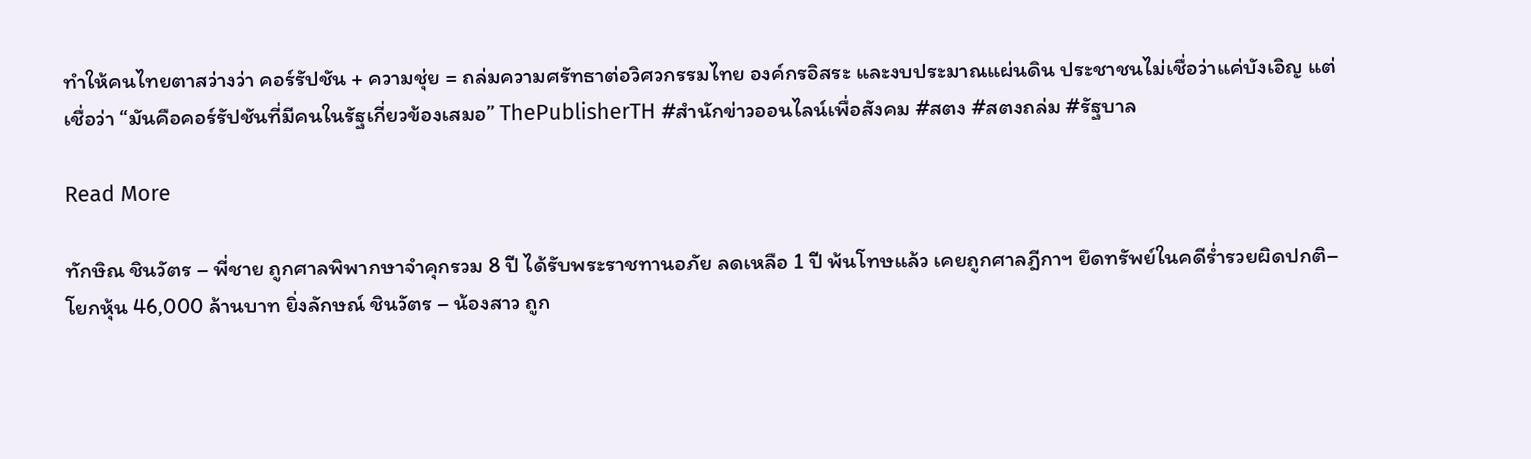ทำให้คนไทยตาสว่างว่า คอร์รัปชัน + ความชุ่ย = ถล่มความศรัทธาต่อวิศวกรรมไทย องค์กรอิสระ และงบประมาณแผ่นดิน ประชาชนไม่เชื่อว่าแค่บังเอิญ แต่เชื่อว่า “มันคือคอร์รัปชันที่มีคนในรัฐเกี่ยวข้องเสมอ” ThePublisherTH #สำนักข่าวออนไลน์เพื่อสังคม #สตง #สตงถล่ม #รัฐบาล

Read More

ทักษิณ ชินวัตร – พี่ชาย ถูกศาลพิพากษาจำคุกรวม 8 ปี ได้รับพระราชทานอภัย ลดเหลือ 1 ปี พ้นโทษแล้ว เคยถูกศาลฎีกาฯ ยึดทรัพย์ในคดีร่ำรวยผิดปกติ–โยกหุ้น 46,000 ล้านบาท ยิ่งลักษณ์ ชินวัตร – น้องสาว ถูก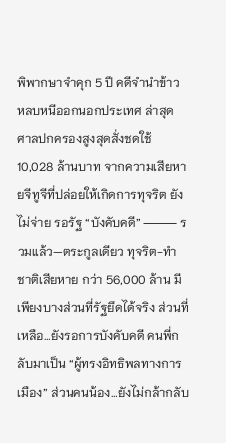พิพากษาจำคุก 5 ปี คดีจำนำข้าว หลบหนีออกนอกประเทศ ล่าสุด ศาลปกครองสูงสุดสั่งชดใช้ 10,028 ล้านบาท จากความเสียหายจีทูจีที่ปล่อยให้เกิดการทุจริต ยังไม่จ่าย รอรัฐ “บังคับคดี” ⸻ รวมแล้ว—ตระกูลเดียว ทุจริต-ทำชาติเสียหาย กว่า 56,000 ล้าน มีเพียงบางส่วนที่รัฐยึดได้จริง ส่วนที่เหลือ…ยังรอการบังคับคดี คนพี่กลับมาเป็น “ผู้ทรงอิทธิพลทางการเมือง” ส่วนคนน้อง…ยังไม่กล้ากลับ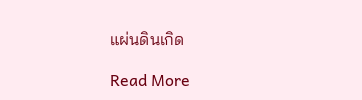แผ่นดินเกิด

Read More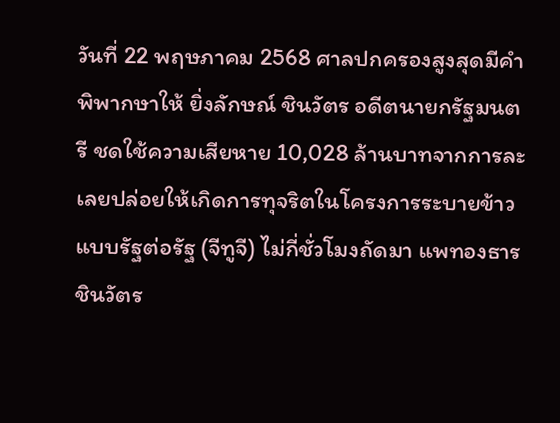วันที่ 22 พฤษภาคม 2568 ศาลปกครองสูงสุดมีคำพิพากษาให้ ยิ่งลักษณ์ ชินวัตร อดีตนายกรัฐมนตรี ชดใช้ความเสียหาย 10,028 ล้านบาทจากการละเลยปล่อยให้เกิดการทุจริตในโครงการระบายข้าวแบบรัฐต่อรัฐ (จีทูจี) ไม่กี่ชั่วโมงถัดมา แพทองธาร ชินวัตร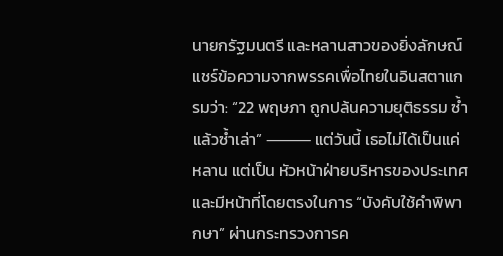นายกรัฐมนตรี และหลานสาวของยิ่งลักษณ์แชร์ข้อความจากพรรคเพื่อไทยในอินสตาแกรมว่า: “22 พฤษภา ถูกปล้นความยุติธรรม ซ้ำแล้วซ้ำเล่า” ⸻ แต่วันนี้ เธอไม่ได้เป็นแค่หลาน แต่เป็น หัวหน้าฝ่ายบริหารของประเทศและมีหน้าที่โดยตรงในการ “บังคับใช้คำพิพากษา” ผ่านกระทรวงการค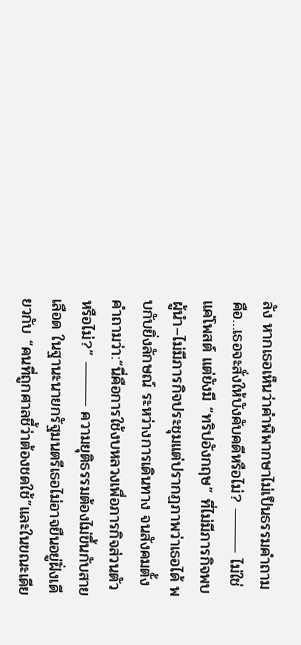ลัง หากเธอเห็นว่าคำพิพากษาไม่เป็นธรรมคำถามคือ…เธอจะสั่งให้บังคับคดีหรือไม่? ⸻ ไม่ใช่แค่โพสต์ แต่ยังมี “ทริปอังกฤษ” ที่ไม่มีภารกิจพบผู้นำ–ไม่มีภารกิจประชุมแต่ปรากฏภาพว่าเธอได้ พบกับยิ่งลักษณ์ ระหว่างการเดินทาง จนสังคมตั้งคำถามว่า:“นี่คือการใช้งบหลวงเพื่อภารกิจส่วนตัวหรือไม่?” ⸻ ความยุติธรรมต้องไม่ขึ้นกับสายเลือด ในฐานะนายกรัฐมนตรีเธอไม่อาจยืนอยู่ฝั่งเดียวกับ “คนที่ถูกศาลชี้ว่าต้องชดใช้”และในขณะเดีย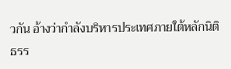วกัน อ้างว่ากำลังบริหารประเทศภายใต้หลักนิติธรร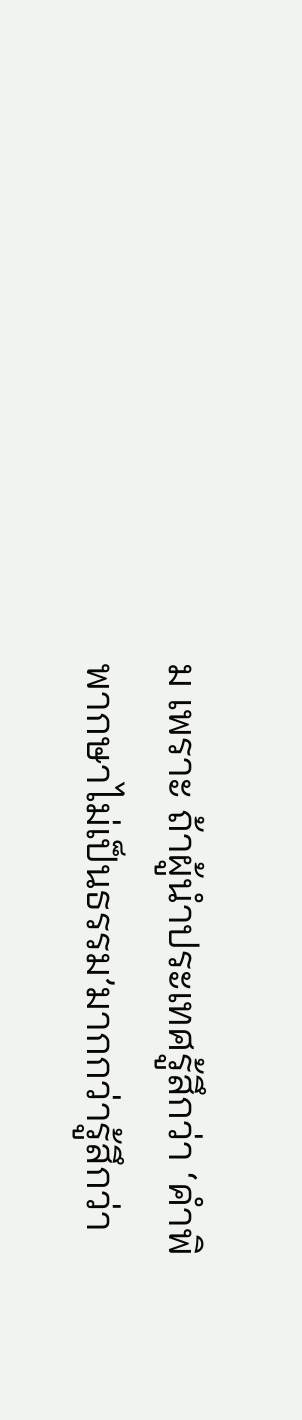ม เพราะ ถ้าผู้นำประเทศรู้สึกว่า ‘คำพิพากษาไม่เป็นธรรม’มากกว่ารู้สึกว่า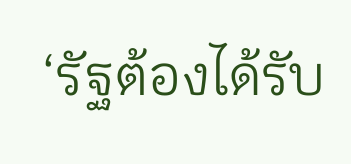‘รัฐต้องได้รับ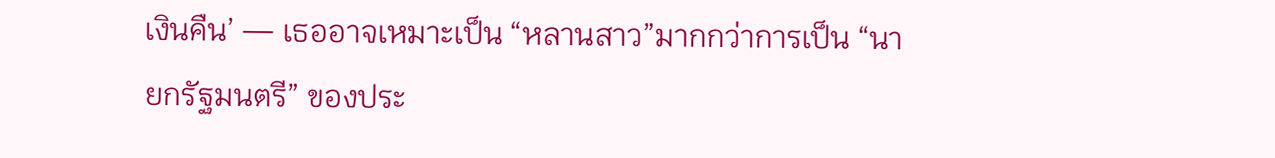เงินคืน’ — เธออาจเหมาะเป็น “หลานสาว”มากกว่าการเป็น “นายกรัฐมนตรี” ของประ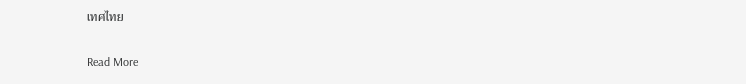เทศไทย

Read More